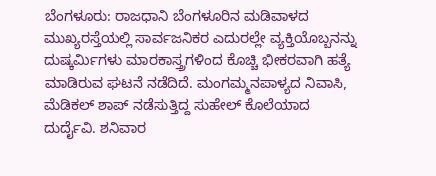ಬೆಂಗಳೂರು: ರಾಜಧಾನಿ ಬೆಂಗಳೂರಿನ ಮಡಿವಾಳದ ಮುಖ್ಯರಸ್ತೆಯಲ್ಲಿ ಸಾರ್ವಜನಿಕರ ಎದುರಲ್ಲೇ ವ್ಯಕ್ತಿಯೊಬ್ಬನನ್ನು ದುಷ್ಕರ್ಮಿಗಳು ಮಾರಕಾಸ್ತ್ರಗಳಿಂದ ಕೊಚ್ಚಿ ಭೀಕರವಾಗಿ ಹತ್ಯೆ ಮಾಡಿರುವ ಘಟನೆ ನಡೆದಿದೆ. ಮಂಗಮ್ಮನಪಾಳ್ಯದ ನಿವಾಸಿ, ಮೆಡಿಕಲ್ ಶಾಪ್ ನಡೆಸುತ್ತಿದ್ದ ಸುಹೇಲ್ ಕೊಲೆಯಾದ ದುರ್ದೈವಿ. ಶನಿವಾರ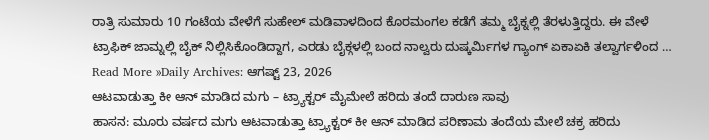ರಾತ್ರಿ ಸುಮಾರು 10 ಗಂಟೆಯ ವೇಳೆಗೆ ಸುಹೇಲ್ ಮಡಿವಾಳದಿಂದ ಕೊರಮಂಗಲ ಕಡೆಗೆ ತಮ್ಮ ಬೈಕ್ನಲ್ಲಿ ತೆರಳುತ್ತಿದ್ದರು. ಈ ವೇಳೆ ಟ್ರಾಫಿಕ್ ಜಾಮ್ನಲ್ಲಿ ಬೈಕ್ ನಿಲ್ಲಿಸಿಕೊಂಡಿದ್ದಾಗ, ಎರಡು ಬೈಕ್ಗಳಲ್ಲಿ ಬಂದ ನಾಲ್ವರು ದುಷ್ಕರ್ಮಿಗಳ ಗ್ಯಾಂಗ್ ಏಕಾಏಕಿ ತಲ್ವಾರ್ಗಳಿಂದ …
Read More »Daily Archives: ಆಗಷ್ಟ್ 23, 2026
ಆಟವಾಡುತ್ತಾ ಕೀ ಆನ್ ಮಾಡಿದ ಮಗು – ಟ್ರ್ಯಾಕ್ಟರ್ ಮೈಮೇಲೆ ಹರಿದು ತಂದೆ ದಾರುಣ ಸಾವು
ಹಾಸನ: ಮೂರು ವರ್ಷದ ಮಗು ಆಟವಾಡುತ್ತಾ ಟ್ರ್ಯಾಕ್ಟರ್ ಕೀ ಆನ್ ಮಾಡಿದ ಪರಿಣಾಮ ತಂದೆಯ ಮೇಲೆ ಚಕ್ರ ಹರಿದು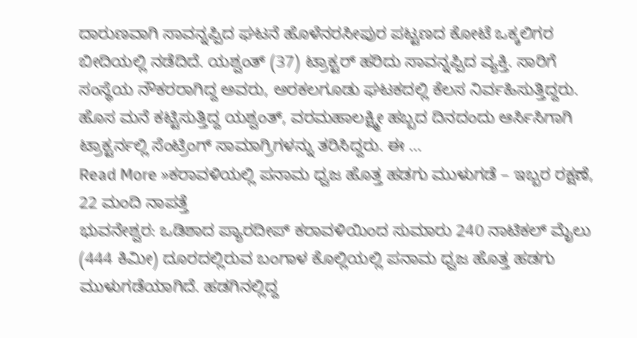ದಾರುಣವಾಗಿ ಸಾವನ್ನಪ್ಪಿದ ಘಟನೆ ಹೊಳೆನರಸೀಪುರ ಪಟ್ಟಣದ ಕೋಟೆ ಒಕ್ಕಲಿಗರ ಬೀದಿಯಲ್ಲಿ ನಡೆದಿದೆ. ಯಶ್ವಂತ್ (37) ಟ್ರಾಕ್ಟರ್ ಹರಿದು ಸಾವನ್ನಪ್ಪಿದ ವ್ಯಕ್ತಿ. ಸಾರಿಗೆ ಸಂಸ್ಥೆಯ ನೌಕರರಾಗಿದ್ದ ಅವರು, ಅರಕಲಗೂಡು ಘಟಕದಲ್ಲಿ ಕೆಲಸ ನಿರ್ವಹಿಸುತ್ತಿದ್ದರು. ಹೊಸ ಮನೆ ಕಟ್ಟಿಸುತ್ತಿದ್ದ ಯಶ್ವಂತ್, ವರಮಹಾಲಕ್ಷ್ಮೀ ಹಬ್ಬದ ದಿನದಂದು ಆರ್ಸಿಸಿಗಾಗಿ ಟ್ರಾಕ್ಟರ್ನಲ್ಲಿ ಸೆಂಟ್ರಿಂಗ್ ಸಾಮಾಗ್ರಿಗಳನ್ನು ತರಿಸಿದ್ದರು. ಈ …
Read More »ಕರಾವಳಿಯಲ್ಲಿ ಪನಾಮ ಧ್ವಜ ಹೊತ್ತ ಹಡಗು ಮುಳುಗಡೆ – ಇಬ್ಬರ ರಕ್ಷಣೆ, 22 ಮಂದಿ ನಾಪತ್ತೆ
ಭುವನೇಶ್ವರ: ಒಡಿಶಾದ ಪ್ಯಾರದೀಪ್ ಕರಾವಳಿಯಿಂದ ಸುಮಾರು 240 ನಾಟಿಕಲ್ ಮೈಲು (444 ಕಿಮೀ) ದೂರದಲ್ಲಿರುವ ಬಂಗಾಳ ಕೊಲ್ಲಿಯಲ್ಲಿ ಪನಾಮ ಧ್ವಜ ಹೊತ್ತ ಹಡಗು ಮುಳುಗಡೆಯಾಗಿದೆ. ಹಡಗಿನಲ್ಲಿದ್ದ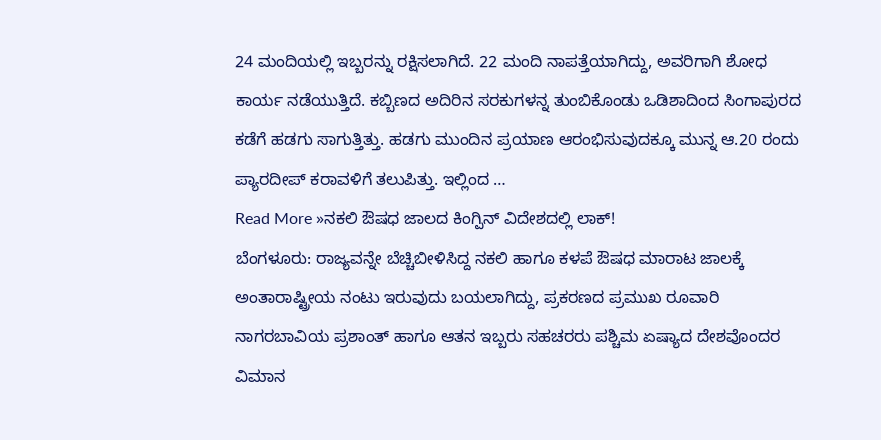24 ಮಂದಿಯಲ್ಲಿ ಇಬ್ಬರನ್ನು ರಕ್ಷಿಸಲಾಗಿದೆ. 22 ಮಂದಿ ನಾಪತ್ತೆಯಾಗಿದ್ದು, ಅವರಿಗಾಗಿ ಶೋಧ ಕಾರ್ಯ ನಡೆಯುತ್ತಿದೆ. ಕಬ್ಬಿಣದ ಅದಿರಿನ ಸರಕುಗಳನ್ನ ತುಂಬಿಕೊಂಡು ಒಡಿಶಾದಿಂದ ಸಿಂಗಾಪುರದ ಕಡೆಗೆ ಹಡಗು ಸಾಗುತ್ತಿತ್ತು. ಹಡಗು ಮುಂದಿನ ಪ್ರಯಾಣ ಆರಂಭಿಸುವುದಕ್ಕೂ ಮುನ್ನ ಆ.20 ರಂದು ಪ್ಯಾರದೀಪ್ ಕರಾವಳಿಗೆ ತಲುಪಿತ್ತು. ಇಲ್ಲಿಂದ …
Read More »ನಕಲಿ ಔಷಧ ಜಾಲದ ಕಿಂಗ್ಪಿನ್ ವಿದೇಶದಲ್ಲಿ ಲಾಕ್!
ಬೆಂಗಳೂರು: ರಾಜ್ಯವನ್ನೇ ಬೆಚ್ಚಿಬೀಳಿಸಿದ್ದ ನಕಲಿ ಹಾಗೂ ಕಳಪೆ ಔಷಧ ಮಾರಾಟ ಜಾಲಕ್ಕೆ ಅಂತಾರಾಷ್ಟ್ರೀಯ ನಂಟು ಇರುವುದು ಬಯಲಾಗಿದ್ದು, ಪ್ರಕರಣದ ಪ್ರಮುಖ ರೂವಾರಿ ನಾಗರಬಾವಿಯ ಪ್ರಶಾಂತ್ ಹಾಗೂ ಆತನ ಇಬ್ಬರು ಸಹಚರರು ಪಶ್ಚಿಮ ಏಷ್ಯಾದ ದೇಶವೊಂದರ ವಿಮಾನ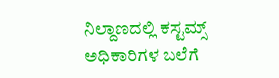ನಿಲ್ದಾಣದಲ್ಲಿ ಕಸ್ಟಮ್ಸ್ ಅಧಿಕಾರಿಗಳ ಬಲೆಗೆ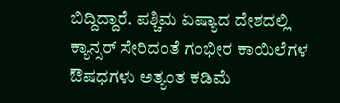ಬಿದ್ದಿದ್ದಾರೆ. ಪಶ್ಚಿಮ ಏಷ್ಯಾದ ದೇಶದಲ್ಲಿ ಕ್ಯಾನ್ಸರ್ ಸೇರಿದಂತೆ ಗಂಭೀರ ಕಾಯಿಲೆಗಳ ಔಷಧಗಳು ಅತ್ಯಂತ ಕಡಿಮೆ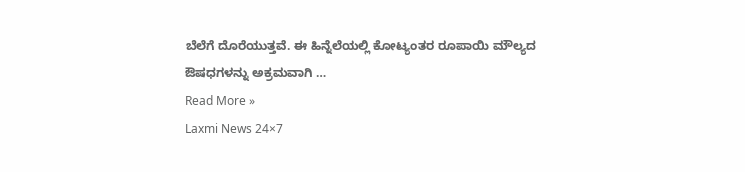ಬೆಲೆಗೆ ದೊರೆಯುತ್ತವೆ. ಈ ಹಿನ್ನೆಲೆಯಲ್ಲಿ ಕೋಟ್ಯಂತರ ರೂಪಾಯಿ ಮೌಲ್ಯದ ಔಷಧಗಳನ್ನು ಅಕ್ರಮವಾಗಿ …
Read More »
Laxmi News 24×7